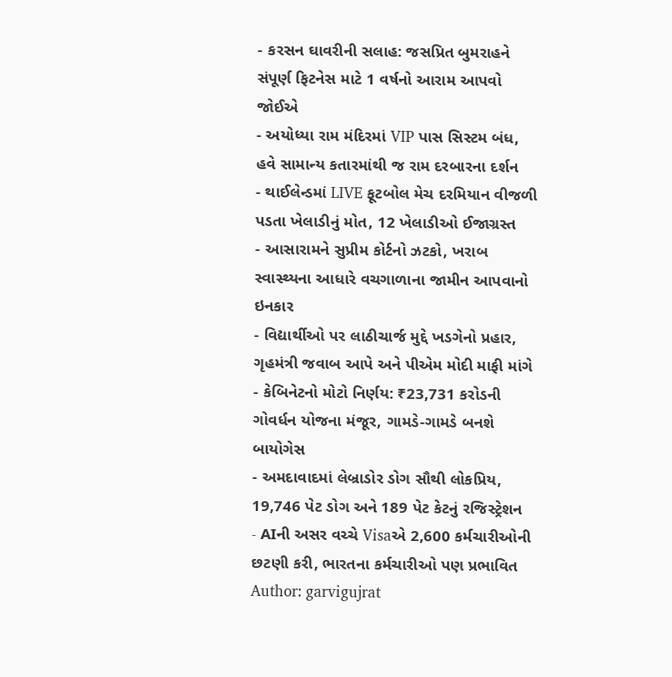- કરસન ઘાવરીની સલાહ: જસપ્રિત બુમરાહને સંપૂર્ણ ફિટનેસ માટે 1 વર્ષનો આરામ આપવો જોઈએ
- અયોધ્યા રામ મંદિરમાં VIP પાસ સિસ્ટમ બંધ, હવે સામાન્ય કતારમાંથી જ રામ દરબારના દર્શન
- થાઈલેન્ડમાં LIVE ફૂટબોલ મેચ દરમિયાન વીજળી પડતા ખેલાડીનું મોત, 12 ખેલાડીઓ ઈજાગ્રસ્ત
- આસારામને સુપ્રીમ કોર્ટનો ઝટકો, ખરાબ સ્વાસ્થ્યના આધારે વચગાળાના જામીન આપવાનો ઇનકાર
- વિદ્યાર્થીઓ પર લાઠીચાર્જ મુદ્દે ખડગેનો પ્રહાર, ગૃહમંત્રી જવાબ આપે અને પીએમ મોદી માફી માંગે
- કેબિનેટનો મોટો નિર્ણય: ₹23,731 કરોડની ગોવર્ધન યોજના મંજૂર, ગામડે-ગામડે બનશે બાયોગેસ
- અમદાવાદમાં લેબ્રાડોર ડોગ સૌથી લોકપ્રિય, 19,746 પેટ ડોગ અને 189 પેટ કેટનું રજિસ્ટ્રેશન
- AIની અસર વચ્ચે Visaએ 2,600 કર્મચારીઓની છટણી કરી, ભારતના કર્મચારીઓ પણ પ્રભાવિત
Author: garvigujrat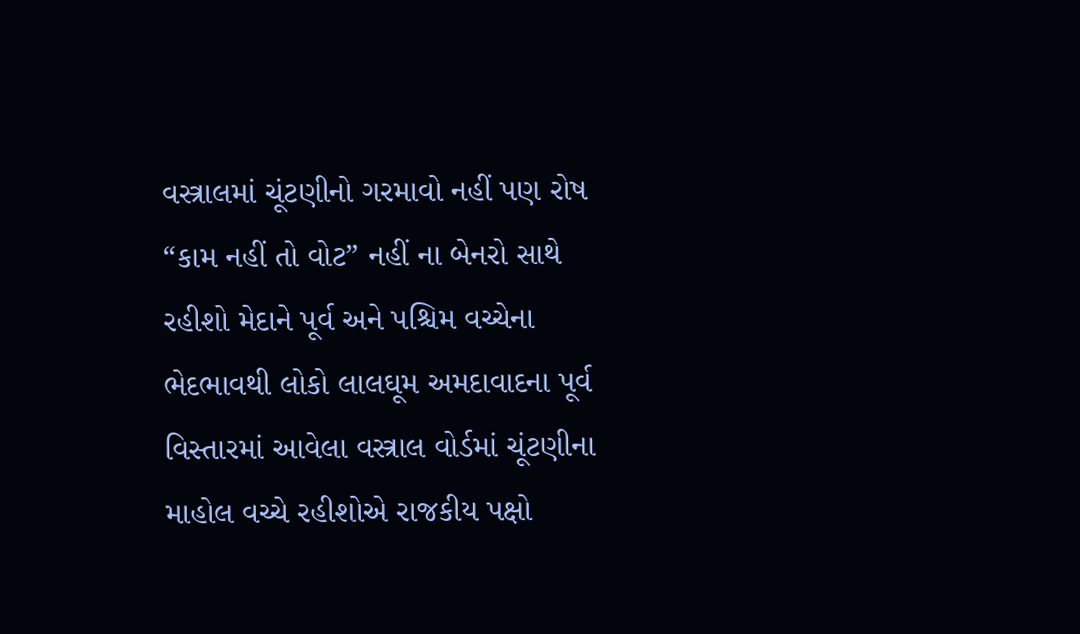વસ્ત્રાલમાં ચૂંટણીનો ગરમાવો નહીં પણ રોષ “કામ નહીં તો વોટ” નહીં ના બેનરો સાથે રહીશો મેદાને પૂર્વ અને પશ્ચિમ વચ્ચેના ભેદભાવથી લોકો લાલઘૂમ અમદાવાદના પૂર્વ વિસ્તારમાં આવેલા વસ્ત્રાલ વોર્ડમાં ચૂંટણીના માહોલ વચ્ચે રહીશોએ રાજકીય પક્ષો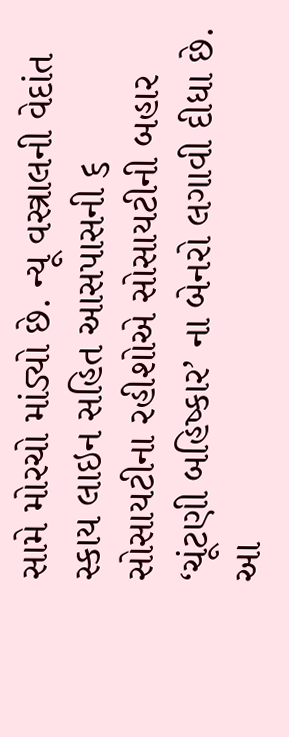સામે મોરચો માંડ્યો છે. ન્યૂ વસ્ત્રાલની વેદાંત સ્કાય લાઇન સહિત આસપાસની ૬ સોસાયટીના રહીશોએ સોસાયટીની બહાર ‘ચૂંટણી બહિષ્કાર’ ના બેનરો લગાવી દીધા છે. આ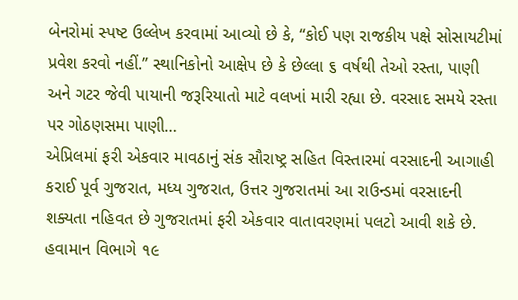બેનરોમાં સ્પષ્ટ ઉલ્લેખ કરવામાં આવ્યો છે કે, “કોઈ પણ રાજકીય પક્ષે સોસાયટીમાં પ્રવેશ કરવો નહીં.” સ્થાનિકોનો આક્ષેપ છે કે છેલ્લા ૬ વર્ષથી તેઓ રસ્તા, પાણી અને ગટર જેવી પાયાની જરૂરિયાતો માટે વલખાં મારી રહ્યા છે. વરસાદ સમયે રસ્તા પર ગોઠણસમા પાણી…
એપ્રિલમાં ફરી એકવાર માવઠાનું સંક સૌરાષ્ટ્ર સહિત વિસ્તારમાં વરસાદની આગાહી કરાઈ પૂર્વ ગુજરાત, મધ્ય ગુજરાત, ઉત્તર ગુજરાતમાં આ રાઉન્ડમાં વરસાદની શક્યતા નહિવત છે ગુજરાતમાં ફરી એકવાર વાતાવરણમાં પલટો આવી શકે છે. હવામાન વિભાગે ૧૯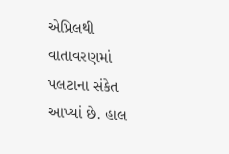એપ્રિલથી વાતાવરણમાં પલટાના સંકેત આપ્યાં છે. હાલ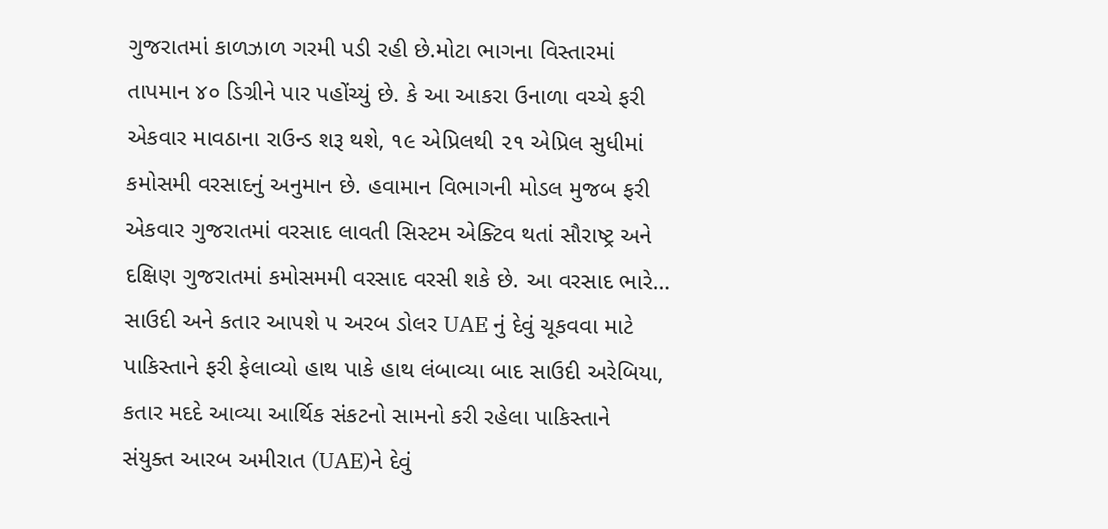ગુજરાતમાં કાળઝાળ ગરમી પડી રહી છે.મોટા ભાગના વિસ્તારમાં તાપમાન ૪૦ ડિગ્રીને પાર પહોંચ્યું છે. કે આ આકરા ઉનાળા વચ્ચે ફરી એકવાર માવઠાના રાઉન્ડ શરૂ થશે, ૧૯ એપ્રિલથી ૨૧ એપ્રિલ સુધીમાં કમોસમી વરસાદનું અનુમાન છે. હવામાન વિભાગની મોડલ મુજબ ફરી એકવાર ગુજરાતમાં વરસાદ લાવતી સિસ્ટમ એક્ટિવ થતાં સૌરાષ્ટ્ર અને દક્ષિણ ગુજરાતમાં કમોસમમી વરસાદ વરસી શકે છે. આ વરસાદ ભારે…
સાઉદી અને કતાર આપશે ૫ અરબ ડોલર UAE નું દેવું ચૂકવવા માટે પાકિસ્તાને ફરી ફેલાવ્યો હાથ પાકે હાથ લંબાવ્યા બાદ સાઉદી અરેબિયા, કતાર મદદે આવ્યા આર્થિક સંકટનો સામનો કરી રહેલા પાકિસ્તાને સંયુક્ત આરબ અમીરાત (UAE)ને દેવું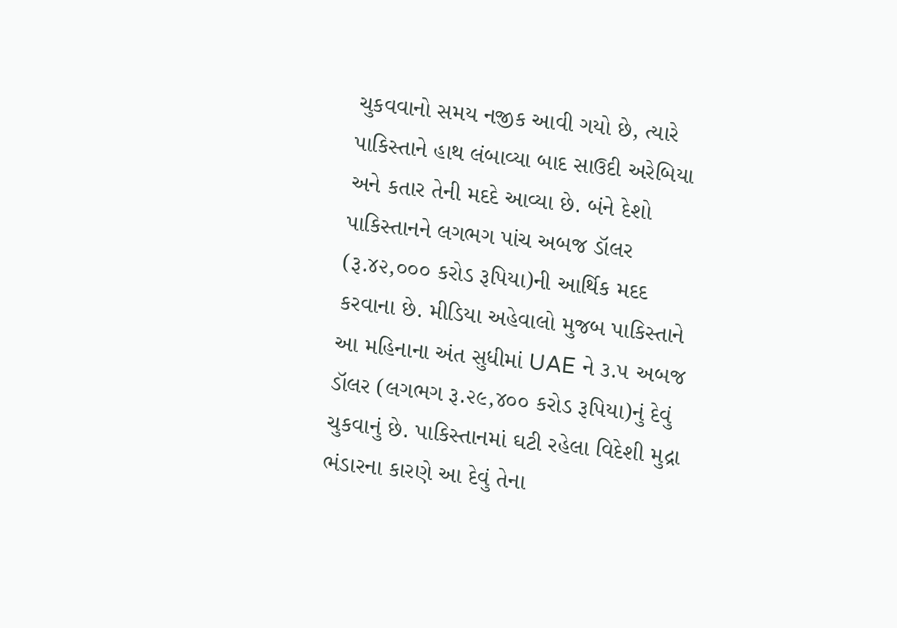ચુકવવાનો સમય નજીક આવી ગયો છે, ત્યારે પાકિસ્તાને હાથ લંબાવ્યા બાદ સાઉદી અરેબિયા અને કતાર તેની મદદે આવ્યા છે. બંને દેશો પાકિસ્તાનને લગભગ પાંચ અબજ ડૉલર (રૂ.૪૨,૦૦૦ કરોડ રૂપિયા)ની આર્થિક મદદ કરવાના છે. મીડિયા અહેવાલો મુજબ પાકિસ્તાને આ મહિનાના અંત સુધીમાં UAE ને ૩.૫ અબજ ડૉલર (લગભગ રૂ.૨૯,૪૦૦ કરોડ રૂપિયા)નું દેવું ચુકવાનું છે. પાકિસ્તાનમાં ઘટી રહેલા વિદેશી મુદ્રા ભંડારના કારણે આ દેવું તેના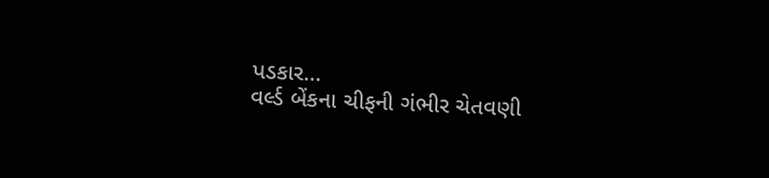પડકાર…
વર્લ્ડ બેંકના ચીફની ગંભીર ચેતવણી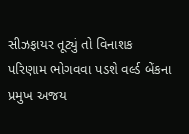સીઝફાયર તૂટ્યું તો વિનાશક પરિણામ ભોગવવા પડશે વર્લ્ડ બેંકના પ્રમુખ અજય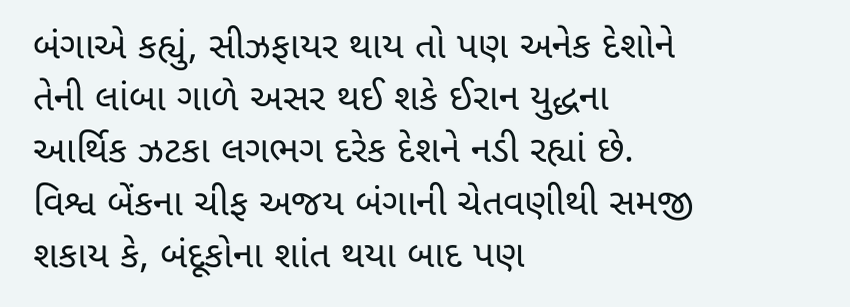બંગાએ કહ્યું, સીઝફાયર થાય તો પણ અનેક દેશોને તેની લાંબા ગાળે અસર થઈ શકે ઈરાન યુદ્ધના આર્થિક ઝટકા લગભગ દરેક દેશને નડી રહ્યાં છે. વિશ્વ બેંકના ચીફ અજય બંગાની ચેતવણીથી સમજી શકાય કે, બંદૂકોના શાંત થયા બાદ પણ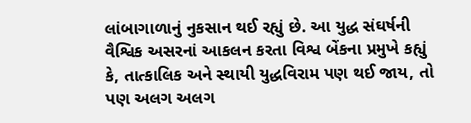લાંબાગાળાનું નુકસાન થઈ રહ્યું છે. આ યુદ્ધ સંઘર્ષની વૈશ્વિક અસરનાં આકલન કરતા વિશ્વ બેંકના પ્રમુખે કહ્યું કે, તાત્કાલિક અને સ્થાયી યુદ્ધવિરામ પણ થઈ જાય, તો પણ અલગ અલગ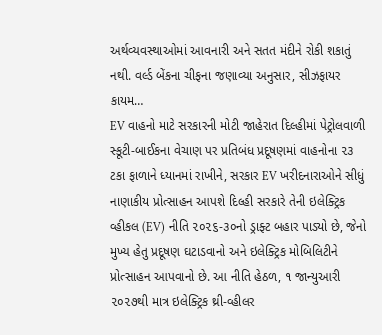અર્થવ્યવસ્થાઓમાં આવનારી અને સતત મંદીને રોકી શકાતું નથી. વર્લ્ડ બેંકના ચીફના જણાવ્યા અનુસાર, સીઝફાયર કાયમ…
EV વાહનો માટે સરકારની મોટી જાહેરાત દિલ્હીમાં પેટ્રોલવાળી સ્કૂટી-બાઈકના વેચાણ પર પ્રતિબંધ પ્રદૂષણમાં વાહનોના ૨૩ ટકા ફાળાને ધ્યાનમાં રાખીને, સરકાર EV ખરીદનારાઓને સીધું નાણાકીય પ્રોત્સાહન આપશે દિલ્હી સરકારે તેની ઇલેક્ટ્રિક વ્હીકલ (EV) નીતિ ૨૦૨૬-૩૦નો ડ્રાફ્ટ બહાર પાડ્યો છે, જેનો મુખ્ય હેતુ પ્રદૂષણ ઘટાડવાનો અને ઇલેક્ટ્રિક મોબિલિટીને પ્રોત્સાહન આપવાનો છે. આ નીતિ હેઠળ, ૧ જાન્યુઆરી ૨૦૨૭થી માત્ર ઇલેક્ટ્રિક થ્રી-વ્હીલર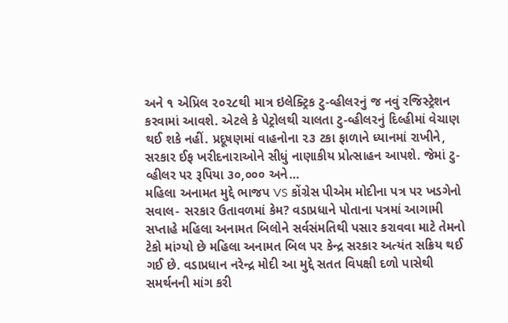અને ૧ એપ્રિલ ૨૦૨૮થી માત્ર ઇલેક્ટ્રિક ટુ-વ્હીલરનું જ નવું રજિસ્ટ્રેશન કરવામાં આવશે. એટલે કે પેટ્રોલથી ચાલતા ટુ-વ્હીલરનું દિલ્હીમાં વેચાણ થઈ શકે નહીં. પ્રદૂષણમાં વાહનોના ૨૩ ટકા ફાળાને ધ્યાનમાં રાખીને, સરકાર ઈફ ખરીદનારાઓને સીધું નાણાકીય પ્રોત્સાહન આપશે. જેમાં ટુ-વ્હીલર પર રૂપિયા ૩૦,૦૦૦ અને…
મહિલા અનામત મુદ્દે ભાજપ VS કોંગ્રેસ પીએમ મોદીના પત્ર પર ખડગેનો સવાલ- સરકાર ઉતાવળમાં કેમ? વડાપ્રધાને પોતાના પત્રમાં આગામી સપ્તાહે મહિલા અનામત બિલોને સર્વસંમતિથી પસાર કરાવવા માટે તેમનો ટેકો માંગ્યો છે મહિલા અનામત બિલ પર કેન્દ્ર સરકાર અત્યંત સક્રિય થઈ ગઈ છે. વડાપ્રધાન નરેન્દ્ર મોદી આ મુદ્દે સતત વિપક્ષી દળો પાસેથી સમર્થનની માંગ કરી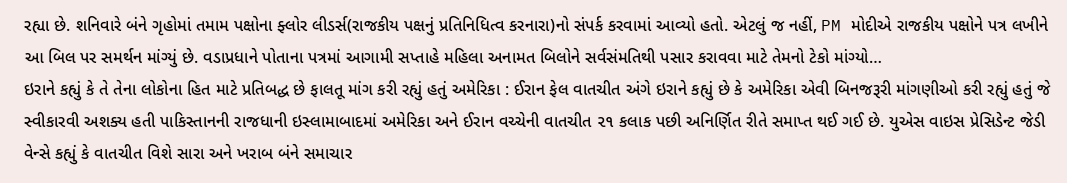રહ્યા છે. શનિવારે બંને ગૃહોમાં તમામ પક્ષોના ફ્લોર લીડર્સ(રાજકીય પક્ષનું પ્રતિનિધિત્વ કરનારા)નો સંપર્ક કરવામાં આવ્યો હતો. એટલું જ નહીં, PM મોદીએ રાજકીય પક્ષોને પત્ર લખીને આ બિલ પર સમર્થન માંગ્યું છે. વડાપ્રધાને પોતાના પત્રમાં આગામી સપ્તાહે મહિલા અનામત બિલોને સર્વસંમતિથી પસાર કરાવવા માટે તેમનો ટેકો માંગ્યો…
ઇરાને કહ્યું કે તે તેના લોકોના હિત માટે પ્રતિબદ્ધ છે ફાલતૂ માંગ કરી રહ્યું હતું અમેરિકા : ઈરાન ફેલ વાતચીત અંગે ઇરાને કહ્યું છે કે અમેરિકા એવી બિનજરૂરી માંગણીઓ કરી રહ્યું હતું જે સ્વીકારવી અશક્ય હતી પાકિસ્તાનની રાજધાની ઇસ્લામાબાદમાં અમેરિકા અને ઈરાન વચ્ચેની વાતચીત ૨૧ કલાક પછી અનિર્ણિત રીતે સમાપ્ત થઈ ગઈ છે. યુએસ વાઇસ પ્રેસિડેન્ટ જેડી વેન્સે કહ્યું કે વાતચીત વિશે સારા અને ખરાબ બંને સમાચાર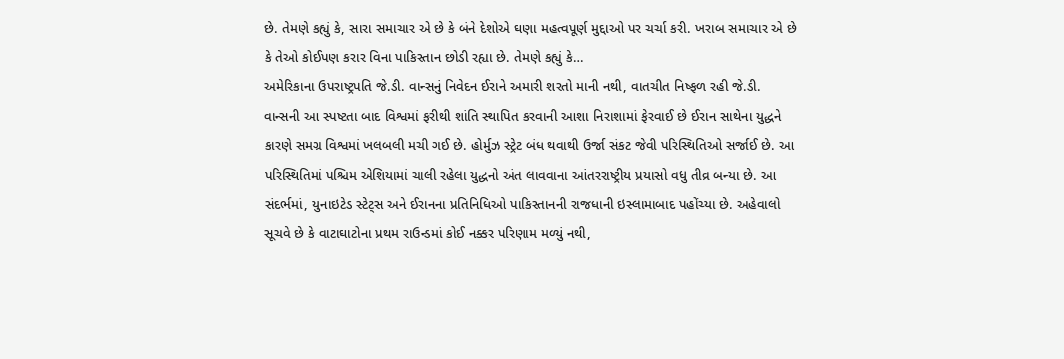છે. તેમણે કહ્યું કે, સારા સમાચાર એ છે કે બંને દેશોએ ઘણા મહત્વપૂર્ણ મુદ્દાઓ પર ચર્ચા કરી. ખરાબ સમાચાર એ છે કે તેઓ કોઈપણ કરાર વિના પાકિસ્તાન છોડી રહ્યા છે. તેમણે કહ્યું કે…
અમેરિકાના ઉપરાષ્ટ્રપતિ જે.ડી. વાન્સનું નિવેદન ઈરાને અમારી શરતો માની નથી, વાતચીત નિષ્ફળ રહી જે.ડી. વાન્સની આ સ્પષ્ટતા બાદ વિશ્વમાં ફરીથી શાંતિ સ્થાપિત કરવાની આશા નિરાશામાં ફેરવાઈ છે ઈરાન સાથેના યુદ્ધને કારણે સમગ્ર વિશ્વમાં ખલબલી મચી ગઈ છે. હોર્મુઝ સ્ટ્રેટ બંધ થવાથી ઉર્જા સંકટ જેવી પરિસ્થિતિઓ સર્જાઈ છે. આ પરિસ્થિતિમાં પશ્ચિમ એશિયામાં ચાલી રહેલા યુદ્ધનો અંત લાવવાના આંતરરાષ્ટ્રીય પ્રયાસો વધુ તીવ્ર બન્યા છે. આ સંદર્ભમાં, યુનાઇટેડ સ્ટેટ્સ અને ઈરાનના પ્રતિનિધિઓ પાકિસ્તાનની રાજધાની ઇસ્લામાબાદ પહોંચ્યા છે. અહેવાલો સૂચવે છે કે વાટાઘાટોના પ્રથમ રાઉન્ડમાં કોઈ નક્કર પરિણામ મળ્યું નથી,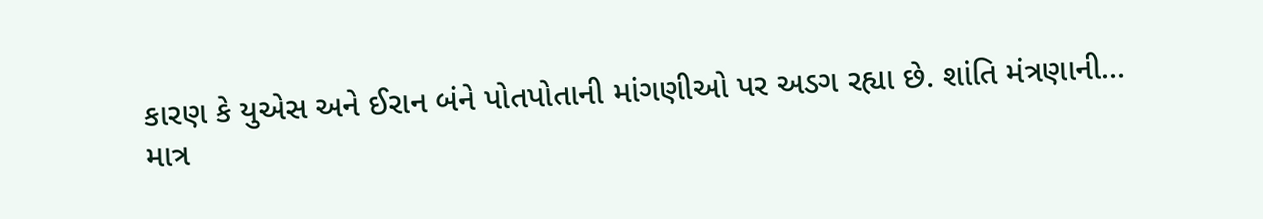કારણ કે યુએસ અને ઈરાન બંને પોતપોતાની માંગણીઓ પર અડગ રહ્યા છે. શાંતિ મંત્રણાની…
માત્ર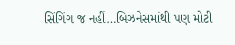સિંગિંગ જ નહીં…બિઝનેસમાંથી પણ મોટી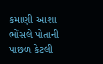કમાણી આશા ભોંસલે પોતાની પાછળ કેટલી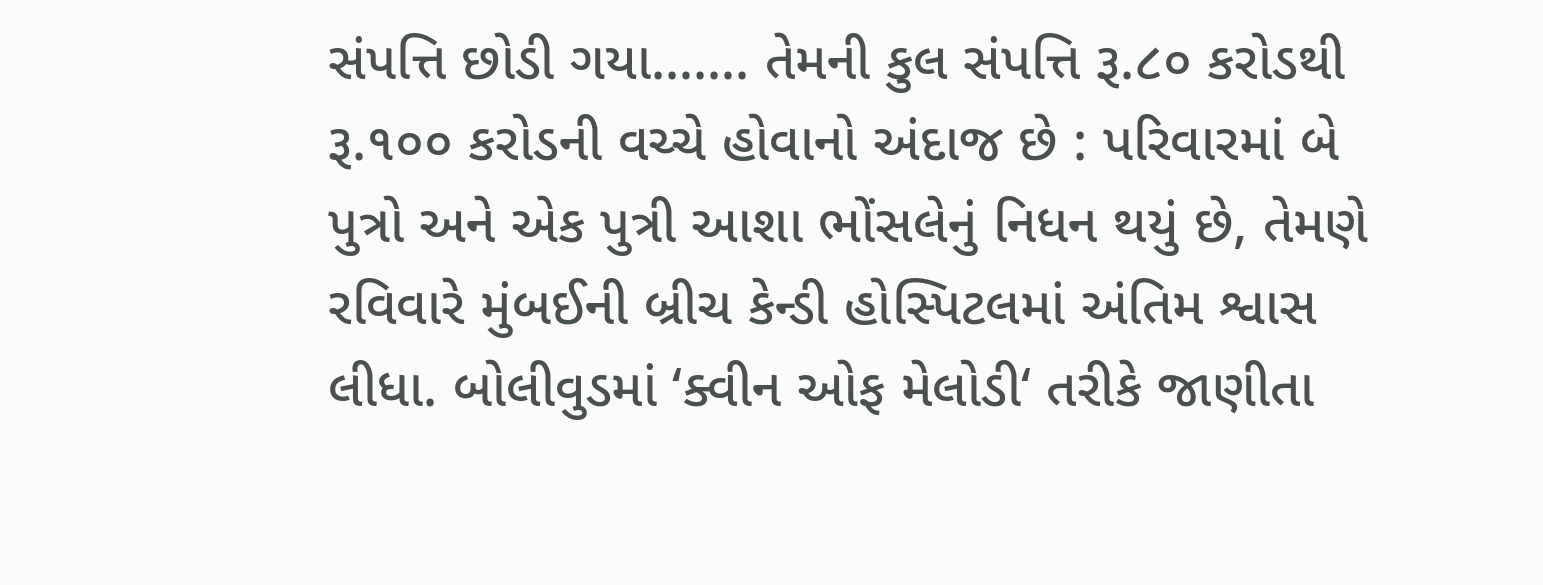સંપત્તિ છોડી ગયા……. તેમની કુલ સંપત્તિ રૂ.૮૦ કરોડથી રૂ.૧૦૦ કરોડની વચ્ચે હોવાનો અંદાજ છે : પરિવારમાં બે પુત્રો અને એક પુત્રી આશા ભોંસલેનું નિધન થયું છે, તેમણે રવિવારે મુંબઈની બ્રીચ કેન્ડી હોસ્પિટલમાં અંતિમ શ્વાસ લીધા. બોલીવુડમાં ‘ક્વીન ઓફ મેલોડી‘ તરીકે જાણીતા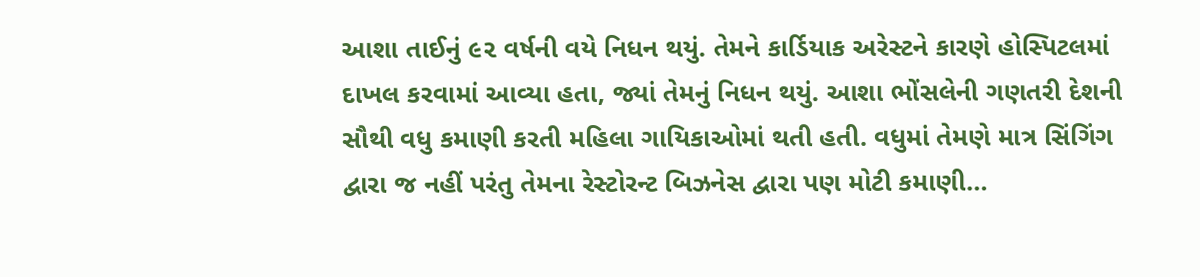આશા તાઈનું ૯૨ વર્ષની વયે નિધન થયું. તેમને કાર્ડિયાક અરેસ્ટને કારણે હોસ્પિટલમાં દાખલ કરવામાં આવ્યા હતા, જ્યાં તેમનું નિધન થયું. આશા ભોંસલેની ગણતરી દેશની સૌથી વધુ કમાણી કરતી મહિલા ગાયિકાઓમાં થતી હતી. વધુમાં તેમણે માત્ર સિંગિંગ દ્વારા જ નહીં પરંતુ તેમના રેસ્ટોરન્ટ બિઝનેસ દ્વારા પણ મોટી કમાણી…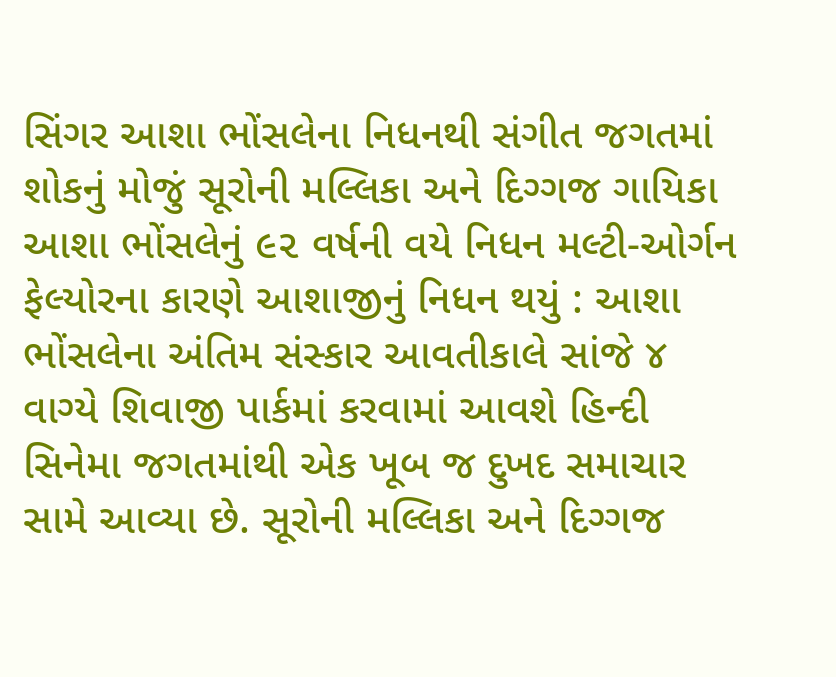સિંગર આશા ભોંસલેના નિધનથી સંગીત જગતમાં શોકનું મોજું સૂરોની મલ્લિકા અને દિગ્ગજ ગાયિકા આશા ભોંસલેનું ૯૨ વર્ષની વયે નિધન મલ્ટી-ઓર્ગન ફેલ્યોરના કારણે આશાજીનું નિધન થયું : આશા ભોંસલેના અંતિમ સંસ્કાર આવતીકાલે સાંજે ૪ વાગ્યે શિવાજી પાર્કમાં કરવામાં આવશે હિન્દી સિનેમા જગતમાંથી એક ખૂબ જ દુખદ સમાચાર સામે આવ્યા છે. સૂરોની મલ્લિકા અને દિગ્ગજ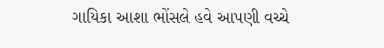ગાયિકા આશા ભોંસલે હવે આપણી વચ્ચે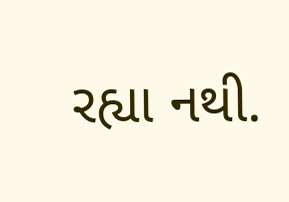રહ્યા નથી.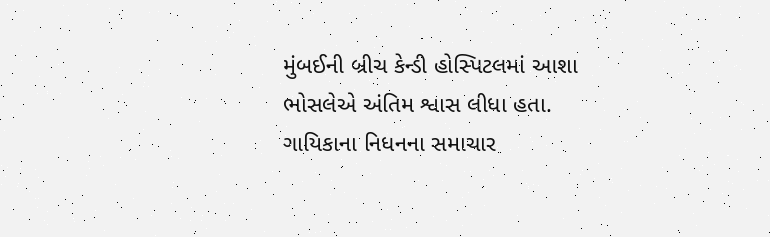મુંબઈની બ્રીચ કેન્ડી હોસ્પિટલમાં આશા ભોસલેએ અંતિમ શ્વાસ લીધા હતા. ગાયિકાના નિધનના સમાચાર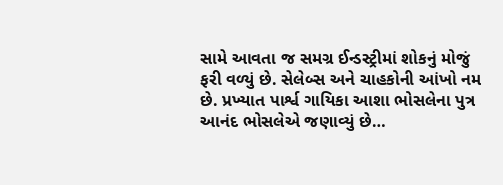સામે આવતા જ સમગ્ર ઈન્ડસ્ટ્રીમાં શોકનું મોજું ફરી વળ્યું છે. સેલેબ્સ અને ચાહકોની આંખો નમ છે. પ્રખ્યાત પાર્શ્વ ગાયિકા આશા ભોસલેના પુત્ર આનંદ ભોસલેએ જણાવ્યું છે…